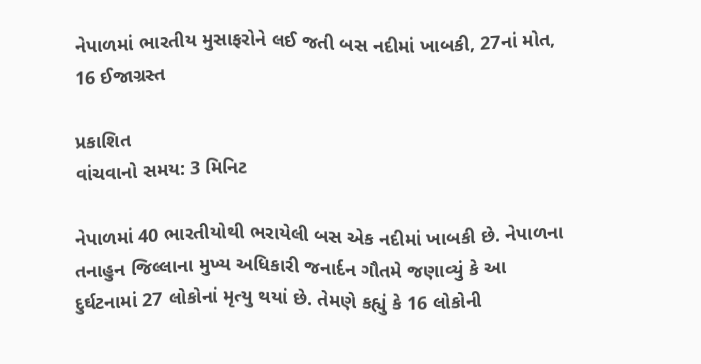નેપાળમાં ભારતીય મુસાફરોને લઈ જતી બસ નદીમાં ખાબકી, 27નાં મોત, 16 ઈજાગ્રસ્ત

પ્રકાશિત
વાંચવાનો સમય: 3 મિનિટ

નેપાળમાં 40 ભારતીયોથી ભરાયેલી બસ એક નદીમાં ખાબકી છે. નેપાળના તનાહુન જિલ્લાના મુખ્ય અધિકારી જનાર્દન ગૌતમે જણાવ્યું કે આ દુર્ઘટનામાં 27 લોકોનાં મૃત્યુ થયાં છે. તેમણે કહ્યું કે 16 લોકોની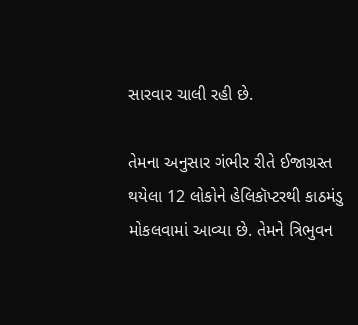સારવાર ચાલી રહી છે.

તેમના અનુસાર ગંભીર રીતે ઈજાગ્રસ્ત થયેલા 12 લોકોને હેલિકૉપ્ટરથી કાઠમંડુ મોકલવામાં આવ્યા છે. તેમને ત્રિભુવન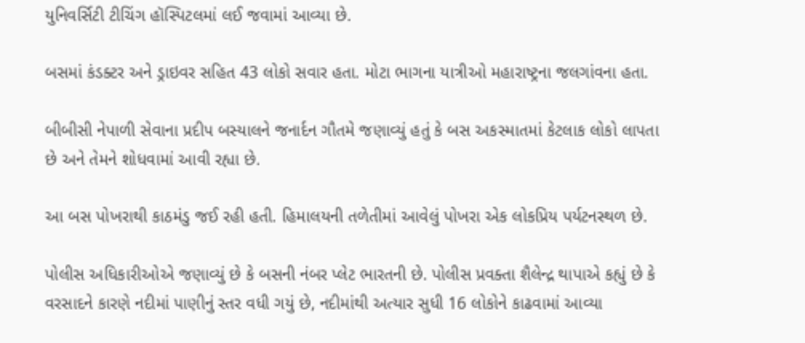યુનિવર્સિટી ટીચિંગ હૉસ્પિટલમાં લઈ જવામાં આવ્યા છે.

બસમાં કંડક્ટર અને ડ્રાઇવર સહિત 43 લોકો સવાર હતા. મોટા ભાગના યાત્રીઓ મહારાષ્ટ્રના જલગાંવના હતા.

બીબીસી નેપાળી સેવાના પ્રદીપ બસ્યાલને જનાર્દન ગૌતમે જણાવ્યું હતું કે બસ અકસ્માતમાં કેટલાક લોકો લાપતા છે અને તેમને શોધવામાં આવી રહ્યા છે.

આ બસ પોખરાથી કાઠમંડુ જઈ રહી હતી. હિમાલયની તળેતીમાં આવેલું પોખરા એક લોકપ્રિય પર્યટનસ્થળ છે.

પોલીસ અધિકારીઓએ જણાવ્યું છે કે બસની નંબર પ્લેટ ભારતની છે. પોલીસ પ્રવક્તા શૈલેન્દ્ર થાપાએ કહ્યું છે કે વરસાદને કારણે નદીમાં પાણીનું સ્તર વધી ગયું છે, નદીમાંથી અત્યાર સુધી 16 લોકોને કાઢવામાં આવ્યા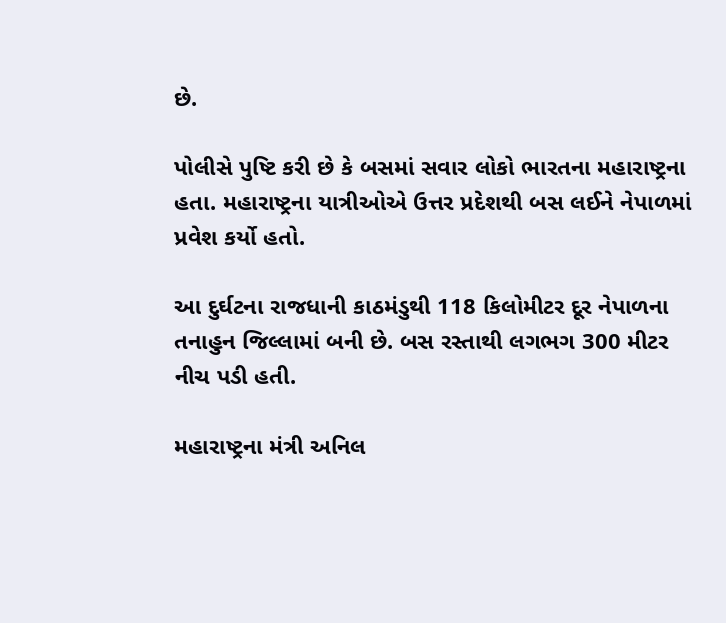છે.

પોલીસે પુષ્ટિ કરી છે કે બસમાં સવાર લોકો ભારતના મહારાષ્ટ્રના હતા. મહારાષ્ટ્રના યાત્રીઓએ ઉત્તર પ્રદેશથી બસ લઈને નેપાળમાં પ્રવેશ કર્યો હતો.

આ દુર્ઘટના રાજધાની કાઠમંડુથી 118 કિલોમીટર દૂર નેપાળના તનાહુન જિલ્લામાં બની છે. બસ રસ્તાથી લગભગ 300 મીટર નીચ પડી હતી.

મહારાષ્ટ્રના મંત્રી અનિલ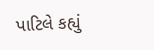પાટિલે કહ્યું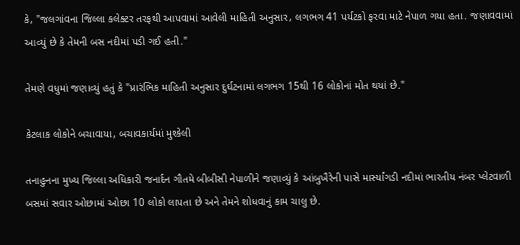કે, "જલગાંવના જિલ્લા કલેક્ટર તરફથી આપવામાં આવેલી માહિતી અનુસાર, લગભગ 41 પર્યટકો ફરવા માટે નેપાળ ગયા હતા. જણાવવામાં આવ્યું છે કે તેમની બસ નદીમાં પડી ગઈ હતી."

તેમણે વધુમાં જણાવ્યું હતું કે "પ્રારંભિક માહિતી અનુસાર દુર્ઘટનામાં લગભગ 15થી 16 લોકોનાં મોત થયાં છે."

કેટલાક લોકોને બચાવાયા, બચાવકાર્યમાં મુશ્કેલી

તનાહુનના મુખ્ય જિલ્લા અધિકારી જનાર્દન ગૌતમે બીબીસી નેપાળીને જણાવ્યું કે આંબુખૈરેની પાસે માર્સ્યાંગડી નદીમાં ભારતીય નંબર પ્લેટવાળી બસમાં સવાર ઓછામાં ઓછા 10 લોકો લાપતા છે અને તેમને શોધવાનું કામ ચાલુ છે.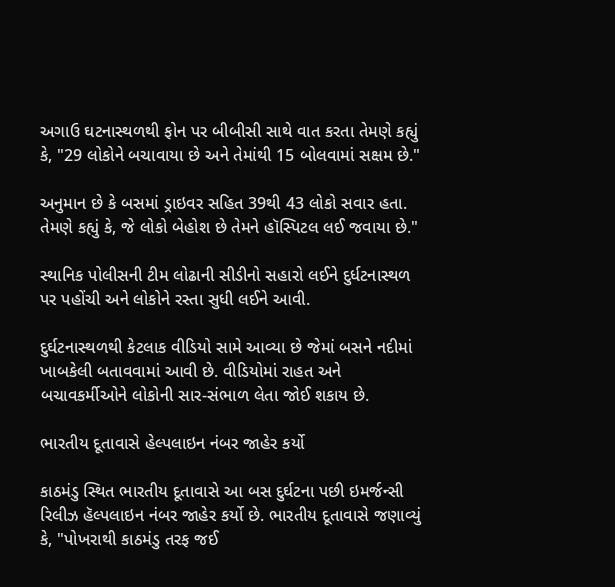અગાઉ ઘટનાસ્થળથી ફોન પર બીબીસી સાથે વાત કરતા તેમણે કહ્યું કે, "29 લોકોને બચાવાયા છે અને તેમાંથી 15 બોલવામાં સક્ષમ છે."

અનુમાન છે કે બસમાં ડ્રાઇવર સહિત 39થી 43 લોકો સવાર હતા. તેમણે કહ્યું કે, જે લોકો બેહોશ છે તેમને હૉસ્પિટલ લઈ જવાયા છે."

સ્થાનિક પોલીસની ટીમ લોઢાની સીડીનો સહારો લઈને દુર્ધટનાસ્થળ પર પહોંચી અને લોકોને રસ્તા સુધી લઈને આવી.

દુર્ઘટનાસ્થળથી કેટલાક વીડિયો સામે આવ્યા છે જેમાં બસને નદીમાં ખાબકેલી બતાવવામાં આવી છે. વીડિયોમાં રાહત અને બચાવકર્મીઓને લોકોની સાર-સંભાળ લેતા જોઈ શકાય છે.

ભારતીય દૂતાવાસે હેલ્પલાઇન નંબર જાહેર કર્યો

કાઠમંડુ સ્થિત ભારતીય દૂતાવાસે આ બસ દુર્ઘટના પછી ઇમર્જન્સી રિલીઝ હૅલ્પલાઇન નંબર જાહેર કર્યો છે. ભારતીય દૂતાવાસે જણાવ્યું કે, "પોખરાથી કાઠમંડુ તરફ જઈ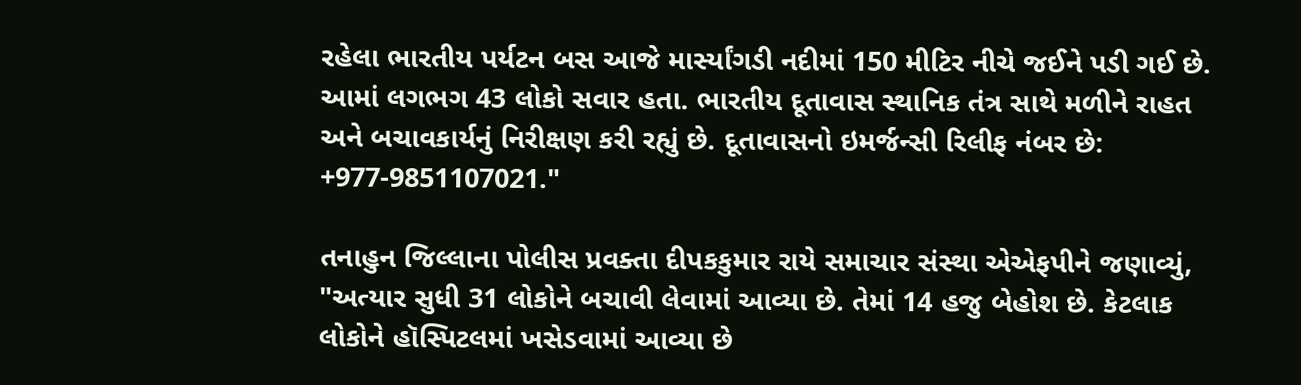રહેલા ભારતીય પર્યટન બસ આજે માર્સ્યાંગડી નદીમાં 150 મીટિર નીચે જઈને પડી ગઈ છે. આમાં લગભગ 43 લોકો સવાર હતા. ભારતીય દૂતાવાસ સ્થાનિક તંત્ર સાથે મળીને રાહત અને બચાવકાર્યનું નિરીક્ષણ કરી રહ્યું છે. દૂતાવાસનો ઇમર્જન્સી રિલીફ નંબર છે: +977-9851107021."

તનાહુન જિલ્લાના પોલીસ પ્રવક્તા દીપકકુમાર રાયે સમાચાર સંસ્થા એએફપીને જણાવ્યું, "અત્યાર સુધી 31 લોકોને બચાવી લેવામાં આવ્યા છે. તેમાં 14 હજુ બેહોશ છે. કેટલાક લોકોને હૉસ્પિટલમાં ખસેડવામાં આવ્યા છે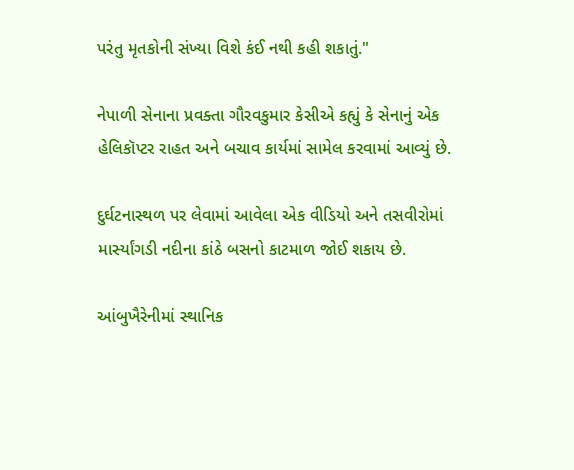પરંતુ મૃતકોની સંખ્યા વિશે કંઈ નથી કહી શકાતું."

નેપાળી સેનાના પ્રવક્તા ગૌરવકુમાર કેસીએ કહ્યું કે સેનાનું એક હેલિકૉપ્ટર રાહત અને બચાવ કાર્યમાં સામેલ કરવામાં આવ્યું છે.

દુર્ઘટનાસ્થળ પર લેવામાં આવેલા એક વીડિયો અને તસવીરોમાં માર્સ્યાંગડી નદીના કાંઠે બસનો કાટમાળ જોઈ શકાય છે.

આંબુખૈરેનીમાં સ્થાનિક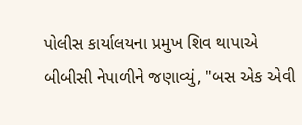પોલીસ કાર્યાલયના પ્રમુખ શિવ થાપાએ બીબીસી નેપાળીને જણાવ્યું, "બસ એક એવી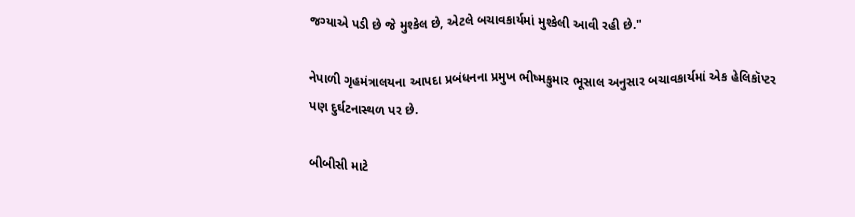જગ્યાએ પડી છે જે મુશ્કેલ છે, એટલે બચાવકાર્યમાં મુશ્કેલી આવી રહી છે."

નેપાળી ગૃહમંત્રાલયના આપદા પ્રબંધનના પ્રમુખ ભીષ્મકુમાર ભૂસાલ અનુસાર બચાવકાર્યમાં એક હેલિકૉપ્ટર પણ દુર્ઘટનાસ્થળ પર છે.

બીબીસી માટે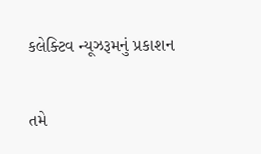કલેક્ટિવ ન્યૂઝરૂમનું પ્રકાશન

તમે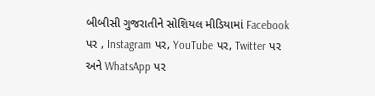બીબીસી ગુજરાતીને સોશિયલ મીડિયામાં Facebook પર , Instagram પર, YouTube પર, Twitter પર અને WhatsApp પર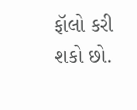ફૉલો કરી શકો છો.